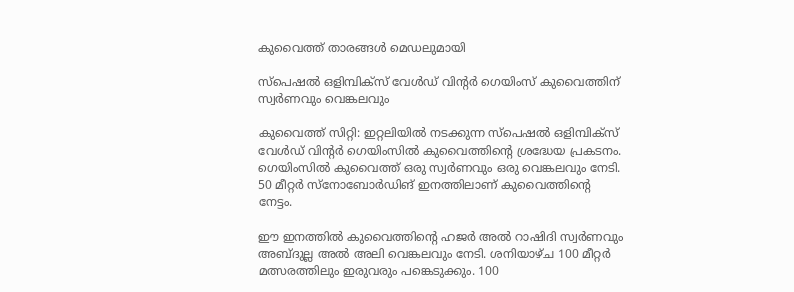കുവൈത്ത് താരങ്ങൾ മെഡലുമായി

സ്പെഷൽ ഒളിമ്പിക്സ് വേൾഡ് വിന്റർ ഗെയിംസ് കുവൈത്തിന് സ്വർണവും വെങ്കലവും

കുവൈത്ത് സിറ്റി: ഇറ്റലിയിൽ നടക്കുന്ന സ്പെഷൽ ഒളിമ്പിക്സ് വേൾഡ് വിന്റർ ഗെയിംസിൽ കുവൈത്തിന്റെ ശ്രദ്ധേയ പ്രകടനം. ഗെയിംസിൽ കുവൈത്ത് ഒരു സ്വർണവും ഒരു വെങ്കലവും നേടി. 50 മീറ്റർ സ്നോബോർഡിങ് ഇനത്തിലാണ് കുവൈത്തിന്റെ നേട്ടം.

ഈ ഇനത്തിൽ കുവൈത്തിന്റെ ഹജർ അൽ റാഷിദി സ്വർണവും അബ്ദുല്ല അൽ അലി വെങ്കലവും നേടി. ശനിയാഴ്ച 100 മീറ്റർ മത്സരത്തിലും ഇരുവരും പങ്കെടുക്കും. 100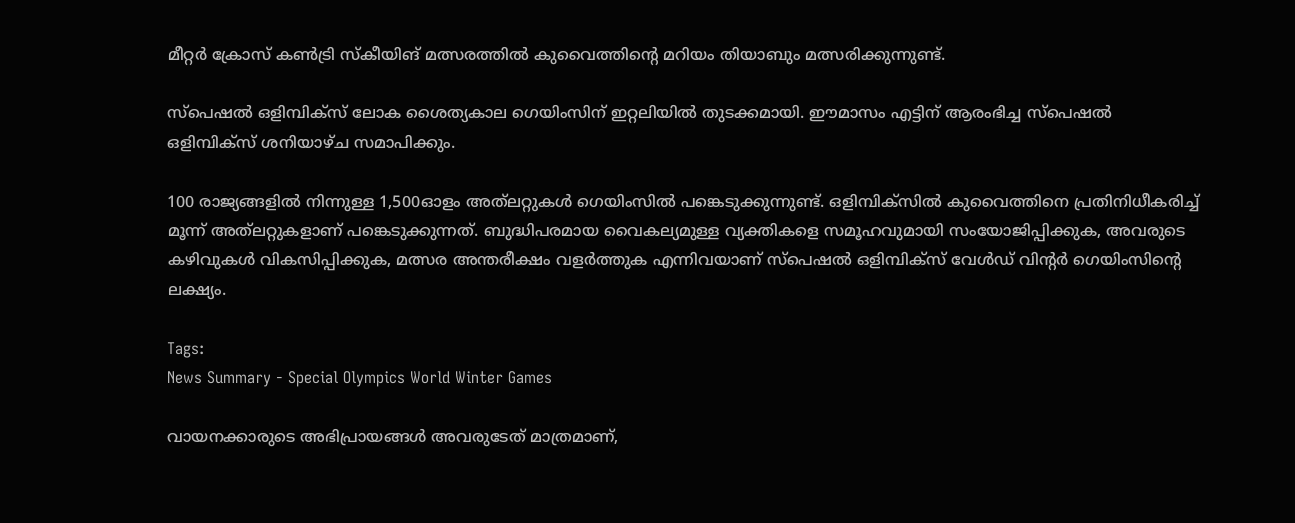മീറ്റർ ക്രോസ് കൺട്രി സ്കീയിങ് മത്സരത്തിൽ കുവൈത്തിന്റെ മറിയം തിയാബും മത്സരിക്കുന്നുണ്ട്.

സ്‌പെഷൽ ഒളിമ്പിക്‌സ് ലോക ശൈത്യകാല ഗെയിംസിന് ഇറ്റലിയിൽ തുടക്കമായി. ഈമാസം എട്ടിന് ആരംഭിച്ച സ്പെഷൽ ഒളിമ്പിക്സ് ശനിയാഴ്ച സമാപിക്കും.

100 രാജ്യങ്ങളിൽ നിന്നുള്ള 1,500ഓളം അത്‌ലറ്റുകൾ ഗെയിംസിൽ പങ്കെടുക്കുന്നുണ്ട്. ഒളിമ്പിക്സിൽ കുവൈത്തിനെ പ്രതിനിധീകരിച്ച് മൂന്ന് അത്‌ലറ്റുകളാണ് പങ്കെടുക്കുന്നത്. ബുദ്ധിപരമായ വൈകല്യമുള്ള വ്യക്തികളെ സമൂഹവുമായി സംയോജിപ്പിക്കുക, അവരുടെ കഴിവുകൾ വികസിപ്പിക്കുക, മത്സര അന്തരീക്ഷം വളർത്തുക എന്നിവയാണ് സ്പെഷൽ ഒളിമ്പിക്സ് വേൾഡ് വിന്റർ ഗെയിംസിന്റെ ലക്ഷ്യം.

Tags:
News Summary - Special Olympics World Winter Games

വായനക്കാരുടെ അഭിപ്രായങ്ങള്‍ അവരുടേത് മാത്രമാണ്,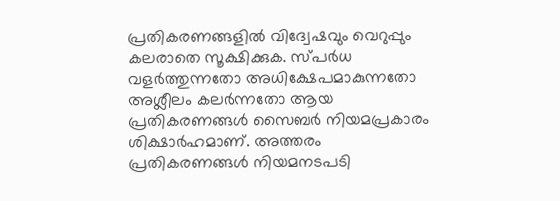പ്രതികരണങ്ങളിൽ വിദ്വേഷവും വെറുപ്പും കലരാതെ സൂക്ഷിക്കുക. സ്പർധ വളർത്തുന്നതോ അധിക്ഷേപമാകുന്നതോ അശ്ലീലം കലർന്നതോ ആയ പ്രതികരണങ്ങൾ സൈബർ നിയമപ്രകാരം ശിക്ഷാർഹമാണ്. അത്തരം പ്രതികരണങ്ങൾ നിയമനടപടി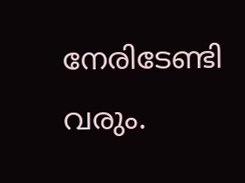നേരിടേണ്ടി വരും.